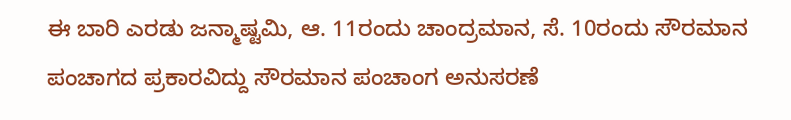ಈ ಬಾರಿ ಎರಡು ಜನ್ಮಾಷ್ಟಮಿ, ಆ. 11ರಂದು ಚಾಂದ್ರಮಾನ, ಸೆ. 10ರಂದು ಸೌರಮಾನ ಪಂಚಾಗದ ಪ್ರಕಾರವಿದ್ದು ಸೌರಮಾನ ಪಂಚಾಂಗ ಅನುಸರಣೆ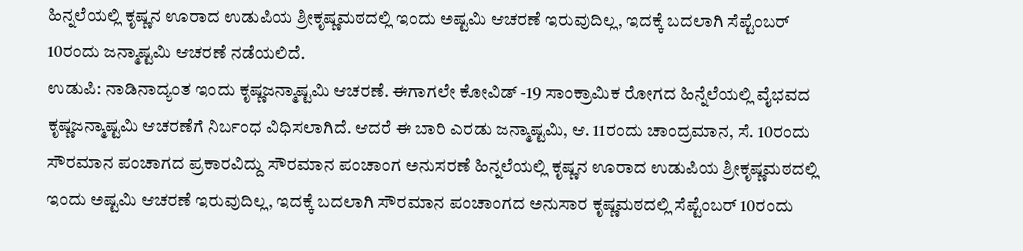ಹಿನ್ನಲೆಯಲ್ಲಿ ಕೃಷ್ಣನ ಊರಾದ ಉಡುಪಿಯ ಶ್ರೀಕೃಷ್ಣಮಠದಲ್ಲಿ ಇಂದು ಅಷ್ಟಮಿ ಆಚರಣೆ ಇರುವುದಿಲ್ಲ, ಇದಕ್ಕೆ ಬದಲಾಗಿ ಸೆಪ್ಟೆಂಬರ್ 10ರಂದು ಜನ್ಮಾಷ್ಟಮಿ ಆಚರಣೆ ನಡೆಯಲಿದೆ.
ಉಡುಪಿ: ನಾಡಿನಾದ್ಯಂತ ಇಂದು ಕೃಷ್ಣಜನ್ಮಾಷ್ಟಮಿ ಆಚರಣೆ. ಈಗಾಗಲೇ ಕೋವಿಡ್ -19 ಸಾಂಕ್ರಾಮಿಕ ರೋಗದ ಹಿನ್ನೆಲೆಯಲ್ಲಿ ವೈಭವದ ಕೃಷ್ಣಜನ್ಮಾಷ್ಟಮಿ ಆಚರಣೆಗೆ ನಿರ್ಬಂಧ ವಿಧಿಸಲಾಗಿದೆ. ಆದರೆ ಈ ಬಾರಿ ಎರಡು ಜನ್ಮಾಷ್ಟಮಿ, ಆ. 11ರಂದು ಚಾಂದ್ರಮಾನ, ಸೆ. 10ರಂದು ಸೌರಮಾನ ಪಂಚಾಗದ ಪ್ರಕಾರವಿದ್ದು ಸೌರಮಾನ ಪಂಚಾಂಗ ಅನುಸರಣೆ ಹಿನ್ನಲೆಯಲ್ಲಿ ಕೃಷ್ಣನ ಊರಾದ ಉಡುಪಿಯ ಶ್ರೀಕೃಷ್ಣಮಠದಲ್ಲಿ ಇಂದು ಅಷ್ಟಮಿ ಆಚರಣೆ ಇರುವುದಿಲ್ಲ, ಇದಕ್ಕೆ ಬದಲಾಗಿ ಸೌರಮಾನ ಪಂಚಾಂಗದ ಅನುಸಾರ ಕೃಷ್ಣಮಠದಲ್ಲಿ ಸೆಪ್ಟೆಂಬರ್ 10ರಂದು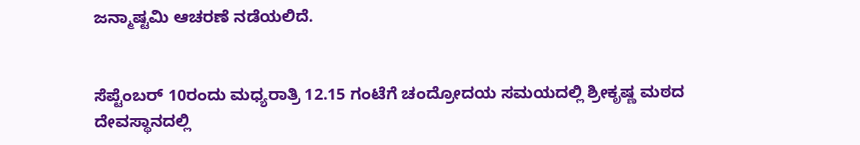ಜನ್ಮಾಷ್ಟಮಿ ಆಚರಣೆ ನಡೆಯಲಿದೆ.


ಸೆಪ್ಟೆಂಬರ್ 10ರಂದು ಮಧ್ಯರಾತ್ರಿ 12.15 ಗಂಟೆಗೆ ಚಂದ್ರೋದಯ ಸಮಯದಲ್ಲಿ ಶ್ರೀಕೃಷ್ಣ ಮಠದ ದೇವಸ್ಥಾನದಲ್ಲಿ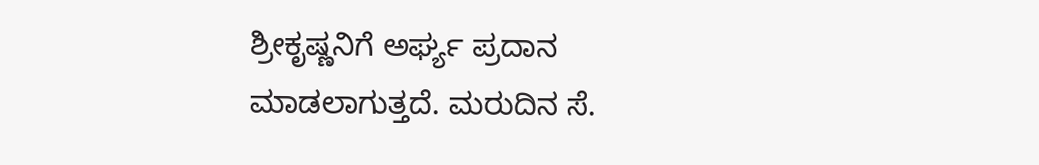ಶ್ರೀಕೃಷ್ಣನಿಗೆ ಅರ್ಘ್ಯ ಪ್ರದಾನ ಮಾಡಲಾಗುತ್ತದೆ. ಮರುದಿನ ಸೆ.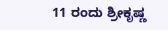11 ರಂದು ಶ್ರೀಕೃಷ್ಣ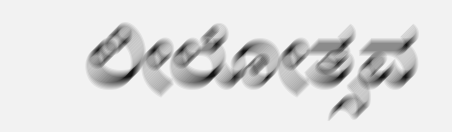ಲೀಲೋತ್ಸವ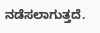ನಡೆಸಲಾಗುತ್ತದೆ.